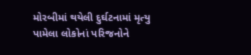મોરબીમાં થયેલી દુર્ઘટનામાં મૃત્યુ પામેલા લોકોનાં પરિજનોને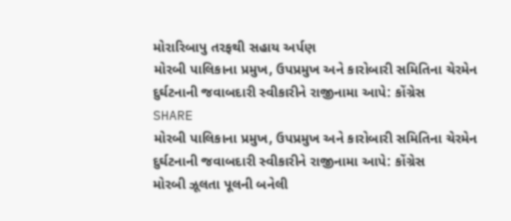મોરારિબાપુ તરફથી સહાય અર્પણ
મોરબી પાલિકાના પ્રમુખ, ઉપપ્રમુખ અને કારોબારી સમિતિના ચેરમેન દુર્ઘટનાની જવાબદારી સ્વીકારીને રાજીનામા આપે: કોંગ્રેસ
SHARE
મોરબી પાલિકાના પ્રમુખ, ઉપપ્રમુખ અને કારોબારી સમિતિના ચેરમેન દુર્ઘટનાની જવાબદારી સ્વીકારીને રાજીનામા આપે: કોંગ્રેસ
મોરબી ઝૂલતા પૂલની બનેલી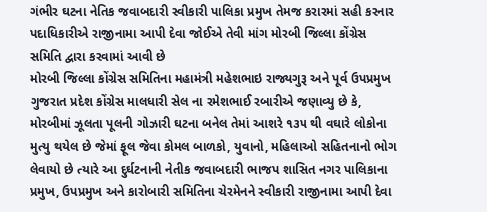ગંભીર ઘટના નેતિક જવાબદારી સ્વીકારી પાલિકા પ્રમુખ તેમજ કરારમાં સહી કરનાર પદાધિકારીએ રાજીનામા આપી દેવા જોઈએ તેવી માંગ મોરબી જિલ્લા કોંગ્રેસ સમિતિ દ્વારા કરવામાં આવી છે
મોરબી જિલ્લા કોંગ્રેસ સમિતિના મહામંત્રી મહેશભાઇ રાજ્યગુરૂ અને પૂર્વ ઉપપ્રમુખ ગુજરાત પ્રદેશ કોંગ્રેસ માલધારી સેલ ના રમેશભાઈ રબારીએ જણાવ્યુ છે કે, મોરબીમાં ઝૂલતા પૂલની ગોઝારી ઘટના બનેલ તેમાં આશરે ૧૩૫ થી વઘારે લોકોના મુત્યુ થયેલ છે જેમાં ફૂલ જેવા કોમલ બાળકો, યુવાનો, મહિલાઓ સહિતનાનો ભોગ લેવાયો છે ત્યારે આ દુર્ઘટનાની નેતીક જવાબદારી ભાજપ શાસિત નગર પાલિકાના પ્રમુખ, ઉપપ્રમુખ અને કારોબારી સમિતિના ચેરમેનને સ્વીકારી રાજીનામા આપી દેવા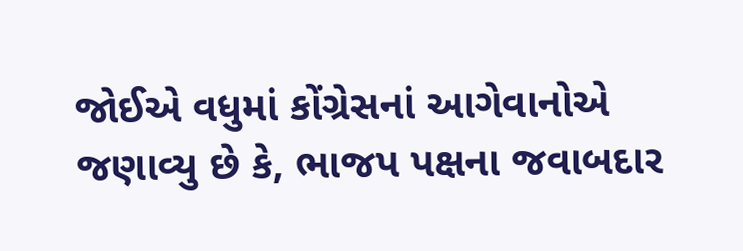જોઈએ વધુમાં કોંગ્રેસનાં આગેવાનોએ જણાવ્યુ છે કે, ભાજપ પક્ષના જવાબદાર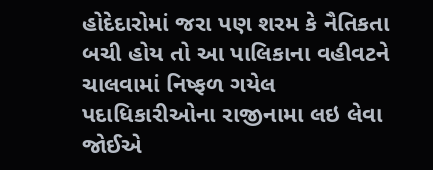હોદેદારોમાં જરા પણ શરમ કે નૈતિકતા બચી હોય તો આ પાલિકાના વહીવટને ચાલવામાં નિષ્ફળ ગયેલ પદાધિકારીઓના રાજીનામા લઇ લેવા જોઈએ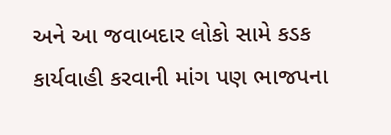અને આ જવાબદાર લોકો સામે કડક કાર્યવાહી કરવાની માંગ પણ ભાજપના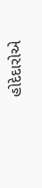હોદેદારોએ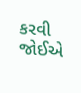કરવી જોઈએ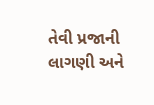તેવી પ્રજાની લાગણી અને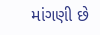માંગણી છે